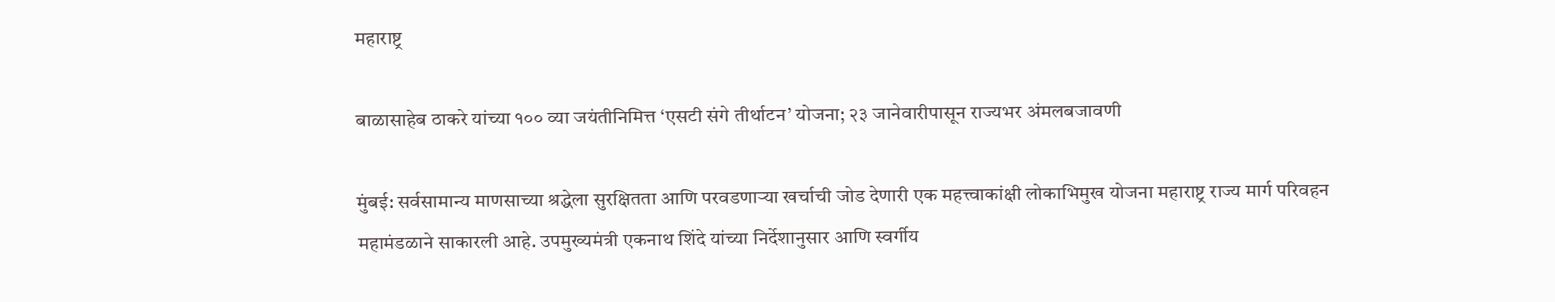महाराष्ट्र

बाळासाहेब ठाकरे यांच्या १०० व्या जयंतीनिमित्त ‘एसटी संगे तीर्थाटन’ योजना; २३ जानेवारीपासून राज्यभर अंमलबजावणी

मुंबई: सर्वसामान्य माणसाच्या श्रद्धेला सुरक्षितता आणि परवडणाऱ्या खर्चाची जोड देणारी एक महत्त्वाकांक्षी लोकाभिमुख योजना महाराष्ट्र राज्य मार्ग परिवहन महामंडळाने साकारली आहे. उपमुख्यमंत्री एकनाथ शिंदे यांच्या निर्देशानुसार आणि स्वर्गीय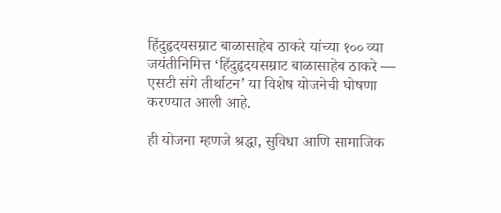हिंदुहृदयसम्राट बाळासाहेब ठाकरे यांच्या १०० व्या जयंतीनिमित्त ‘हिंदुहृदयसम्राट बाळासाहेब ठाकरे — एसटी संगे तीर्थाटन’ या विशेष योजनेची घोषणा करण्यात आली आहे.

ही योजना म्हणजे श्रद्धा, सुविधा आणि सामाजिक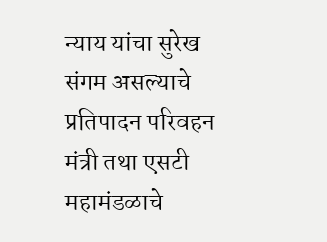न्याय यांचा सुरेख संगम असल्याचे प्रतिपादन परिवहन मंत्री तथा एसटी महामंडळाचे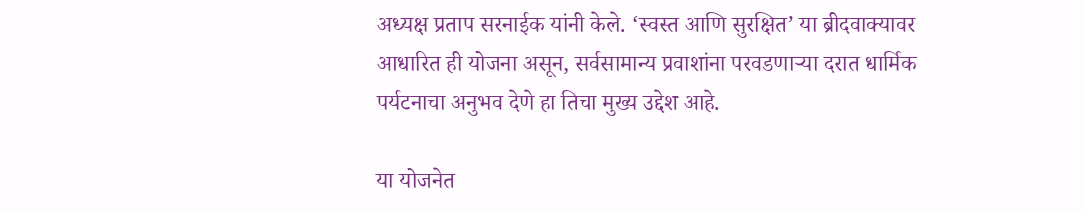अध्यक्ष प्रताप सरनाईक यांनी केले. ‘स्वस्त आणि सुरक्षित’ या ब्रीदवाक्यावर आधारित ही योजना असून, सर्वसामान्य प्रवाशांना परवडणाऱ्या दरात धार्मिक पर्यटनाचा अनुभव देणे हा तिचा मुख्य उद्देश आहे.

या योजनेत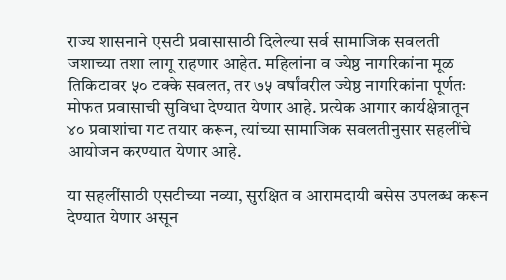राज्य शासनाने एसटी प्रवासासाठी दिलेल्या सर्व सामाजिक सवलती जशाच्या तशा लागू राहणार आहेत. महिलांना व ज्येष्ठ नागरिकांना मूळ तिकिटावर ५० टक्के सवलत, तर ७५ वर्षांवरील ज्येष्ठ नागरिकांना पूर्णतः मोफत प्रवासाची सुविधा देण्यात येणार आहे. प्रत्येक आगार कार्यक्षेत्रातून ४० प्रवाशांचा गट तयार करून, त्यांच्या सामाजिक सवलतीनुसार सहलींचे आयोजन करण्यात येणार आहे.

या सहलींसाठी एसटीच्या नव्या, सुरक्षित व आरामदायी बसेस उपलब्ध करून देण्यात येणार असून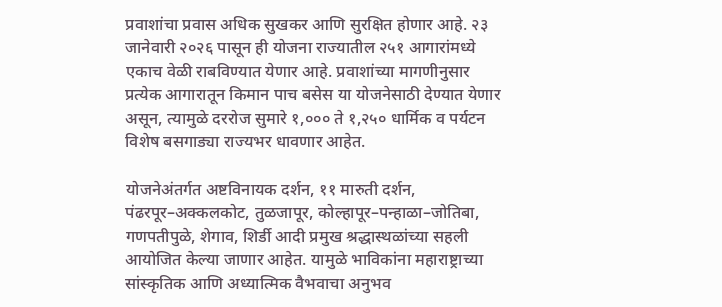प्रवाशांचा प्रवास अधिक सुखकर आणि सुरक्षित होणार आहे. २३ जानेवारी २०२६ पासून ही योजना राज्यातील २५१ आगारांमध्ये एकाच वेळी राबविण्यात येणार आहे. प्रवाशांच्या मागणीनुसार प्रत्येक आगारातून किमान पाच बसेस या योजनेसाठी देण्यात येणार असून, त्यामुळे दररोज सुमारे १,००० ते १,२५० धार्मिक व पर्यटन विशेष बसगाड्या राज्यभर धावणार आहेत.

योजनेअंतर्गत अष्टविनायक दर्शन, ११ मारुती दर्शन, पंढरपूर–अक्कलकोट, तुळजापूर, कोल्हापूर–पन्हाळा–जोतिबा, गणपतीपुळे, शेगाव, शिर्डी आदी प्रमुख श्रद्धास्थळांच्या सहली आयोजित केल्या जाणार आहेत. यामुळे भाविकांना महाराष्ट्राच्या सांस्कृतिक आणि अध्यात्मिक वैभवाचा अनुभव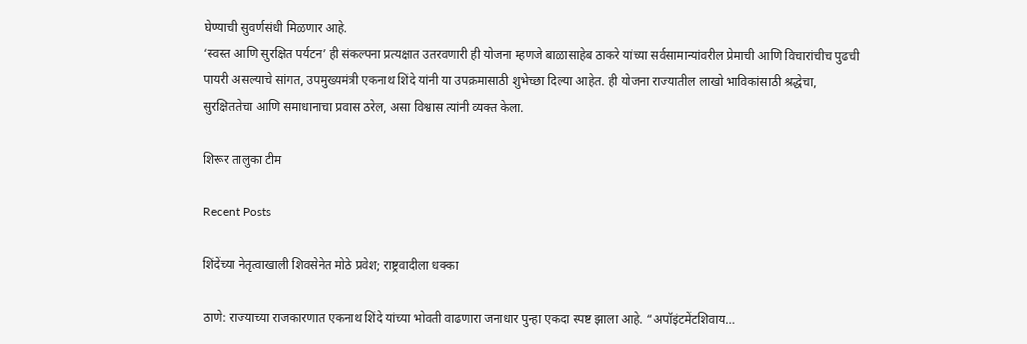घेण्याची सुवर्णसंधी मिळणार आहे.
‘स्वस्त आणि सुरक्षित पर्यटन’ ही संकल्पना प्रत्यक्षात उतरवणारी ही योजना म्हणजे बाळासाहेब ठाकरे यांच्या सर्वसामान्यांवरील प्रेमाची आणि विचारांचीच पुढची पायरी असल्याचे सांगत, उपमुख्यमंत्री एकनाथ शिंदे यांनी या उपक्रमासाठी शुभेच्छा दिल्या आहेत. ही योजना राज्यातील लाखो भाविकांसाठी श्रद्धेचा, सुरक्षिततेचा आणि समाधानाचा प्रवास ठरेल, असा विश्वास त्यांनी व्यक्त केला.

शिरूर तालुका टीम

Recent Posts

शिंदेंच्या नेतृत्वाखाली शिवसेनेत मोठे प्रवेश; राष्ट्रवादीला धक्का

ठाणे: राज्याच्या राजकारणात एकनाथ शिंदे यांच्या भोवती वाढणारा जनाधार पुन्हा एकदा स्पष्ट झाला आहे. “अपॉइंटमेंटशिवाय…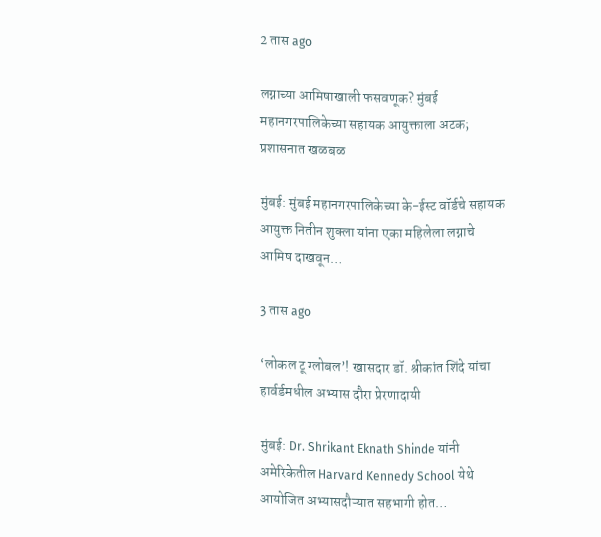2 तास ago

लग्नाच्या आमिषाखाली फसवणूक? मुंबई महानगरपालिकेच्या सहायक आयुक्ताला अटक; प्रशासनात खळबळ

मुंबई: मुंबई महानगरपालिकेच्या के-ईस्ट वॉर्डचे सहायक आयुक्त नितीन शुक्ला यांना एका महिलेला लग्नाचे आमिष दाखवून…

3 तास ago

‘लोकल टू ग्लोबल’! खासदार डॉ. श्रीकांत शिंदे यांचा हार्वर्डमधील अभ्यास दौरा प्रेरणादायी

मुंबई: Dr. Shrikant Eknath Shinde यांनी अमेरिकेतील Harvard Kennedy School येथे आयोजित अभ्यासदौऱ्यात सहभागी होत…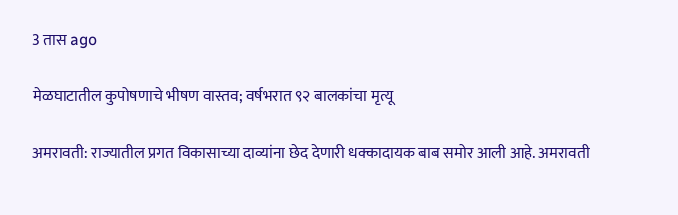3 तास ago

मेळघाटातील कुपोषणाचे भीषण वास्तव; वर्षभरात ९२ बालकांचा मृत्यू

अमरावती: राज्यातील प्रगत विकासाच्या दाव्यांना छेद देणारी धक्कादायक बाब समोर आली आहे. अमरावती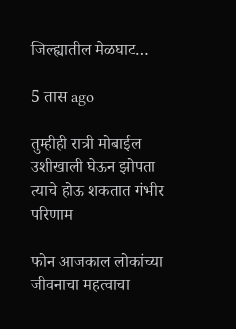जिल्ह्यातील मेळघाट…

5 तास ago

तुम्हीही रात्री मोबाईल उशीखाली घेऊन झोपता त्याचे होऊ शकतात गंभीर परिणाम

फोन आजकाल लोकांच्या जीवनाचा महत्वाचा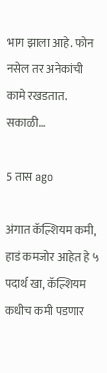भाग झाला आहे. फोन नसेल तर अनेकांची कामे रखडतात. सकाळी…

5 तास ago

अंगात कॅल्शियम कमी, हाडं कमजोर आहेत हे ५ पदार्थ खा, कॅल्शियम कधीच कमी पडणार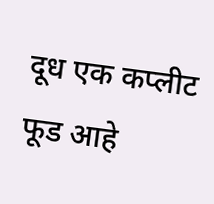दूध एक कप्लीट फूड आहे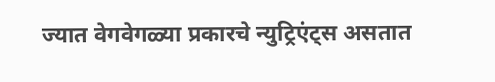ज्यात वेगवेगळ्या प्रकारचे न्युट्रिएंट्स असतात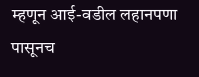म्हणून आई-वडील लहानपणा पासूनच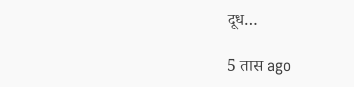दूध…

5 तास ago